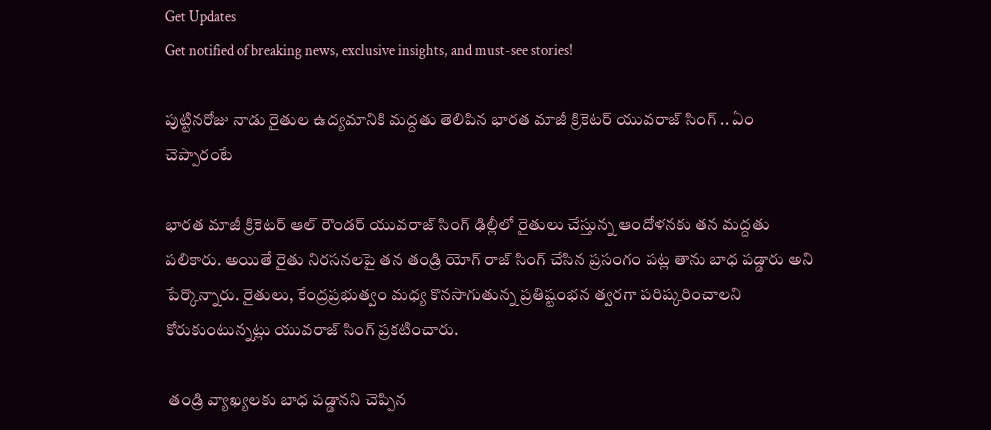Get Updates
Get notified of breaking news, exclusive insights, and must-see stories!

పుట్టినరోజు నాడు రైతుల ఉద్యమానికి మద్దతు తెలిపిన భారత మాజీ క్రికెటర్ యువరాజ్ సింగ్ .. ఏం చెప్పారంటే

భారత మాజీ క్రికెటర్ ఆల్ రౌండర్ యువరాజ్ సింగ్ ఢిల్లీలో రైతులు చేస్తున్న ఆందోళనకు తన మద్దతు పలికారు. అయితే రైతు నిరసనలపై తన తండ్రి యోగ్ రాజ్ సింగ్ చేసిన ప్రసంగం పట్ల తాను బాధ పడ్డారు అని పేర్కొన్నారు. రైతులు, కేంద్రప్రభుత్వం మధ్య కొనసాగుతున్న ప్రతిష్టంభన త్వరగా పరిష్కరించాలని కోరుకుంటున్నట్లు యువరాజ్ సింగ్ ప్రకటించారు.

 తండ్రి వ్యాఖ్యలకు బాధ పడ్డానని చెప్పిన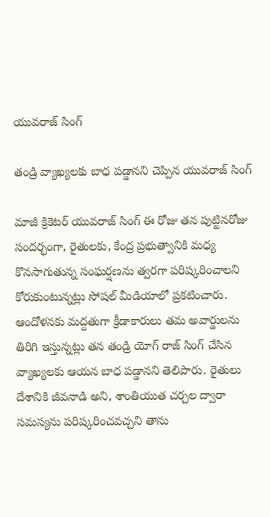యువరాజ్ సింగ్

తండ్రి వ్యాఖ్యలకు బాధ పడ్డానని చెప్పిన యువరాజ్ సింగ్

మాజీ క్రికెటర్ యువరాజ్ సింగ్ ఈ రోజు తన పుట్టినరోజు సందర్భంగా, రైతులకు, కేంద్ర ప్రభుత్వానికి మధ్య కొనసాగుతున్న సంఘర్షణను త్వరగా పరిష్కరించాలని కోరుకుంటున్నట్లు సోషల్ మీడియాలో ప్రకటించారు. ఆందోళనకు మద్దతుగా క్రీడాకారులు తమ అవార్డులను తిరిగి ఇస్తున్నట్లు తన తండ్రి యోగ్ రాజ్ సింగ్ చేసిన వ్యాఖ్యలకు ఆయన బాధ పడ్డానని తెలిపారు. రైతులు దేశానికి జీవనాడి అని, శాంతియుత చర్చల ద్వారా సమస్యను పరిష్కరించవచ్చని తాను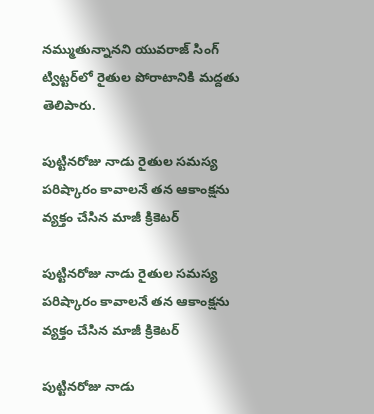నమ్ముతున్నానని యువరాజ్ సింగ్ ట్విట్టర్‌లో రైతుల పోరాటానికి మద్దతు తెలిపారు.

పుట్టినరోజు నాడు రైతుల సమస్య పరిష్కారం కావాలనే తన ఆకాంక్షను వ్యక్తం చేసిన మాజీ క్రికెటర్

పుట్టినరోజు నాడు రైతుల సమస్య పరిష్కారం కావాలనే తన ఆకాంక్షను వ్యక్తం చేసిన మాజీ క్రికెటర్

పుట్టినరోజు నాడు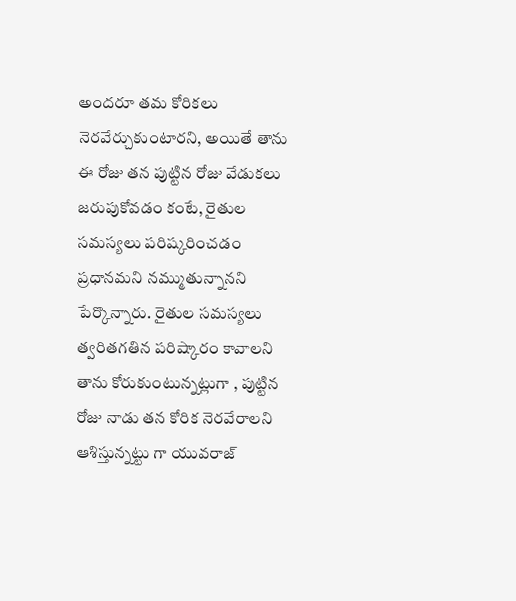అందరూ తమ కోరికలు నెరవేర్చుకుంటారని, అయితే తాను ఈ రోజు తన పుట్టిన రోజు వేడుకలు జరుపుకోవడం కంటే, రైతుల సమస్యలు పరిష్కరించడం ప్రధానమని నమ్ముతున్నానని పేర్కొన్నారు. రైతుల సమస్యలు త్వరితగతిన పరిష్కారం కావాలని తాను కోరుకుంటున్నట్లుగా , పుట్టిన రోజు నాడు తన కోరిక నెరవేరాలని ఆశిస్తున్నట్టు గా యువరాజ్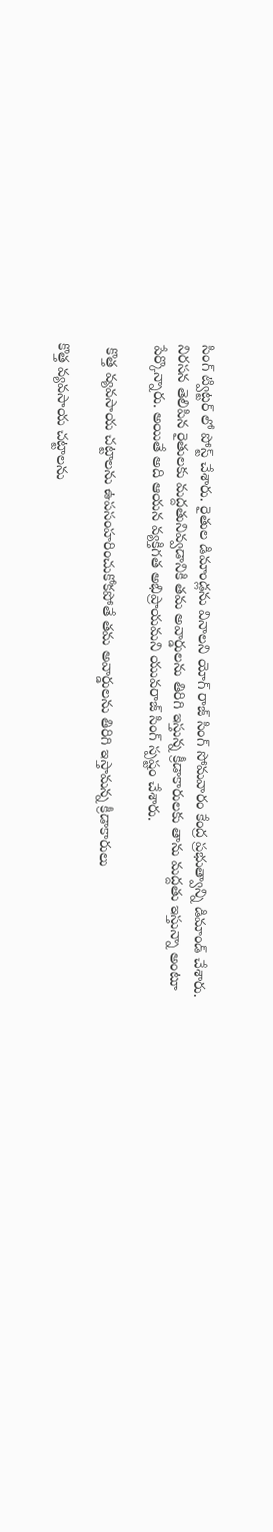సింగ్ ట్విట్టర్ లో పోస్ట్ చేశారు. రైతుల డిమాండ్లను వినాలని యోగ్ రాజ్ సింగ్ సోమవారం కేంద్ర ప్రభుత్వాన్ని డిమాండ్ చేశారు. నిరసన తెలిపిన రైతులకు మద్దతునివ్వడానికి తమ అవార్డులను తిరిగి ఇస్తున్న క్రీడాకారులకు తాను మద్దతు ఇస్తున్నా అంటూ పేర్కొన్నారు. అయితే అది ఆయన వ్యక్తిగత అభిప్రాయమని యువరాజ్ సింగ్ స్పష్టం చేశారు.

 కొత్త వ్యవసాయ చట్టాలను ఉపసంహరించుకోకపోతే తమ అవార్డులను తిరిగి ఇస్తామన్న క్రీడాకారులు

కొత్త వ్యవసాయ చట్టాలను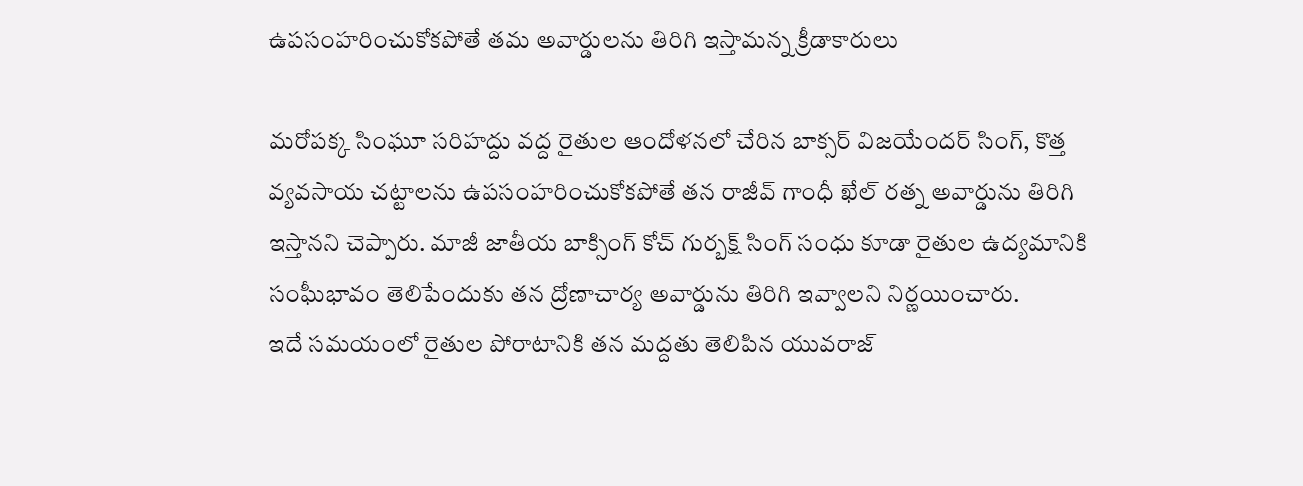ఉపసంహరించుకోకపోతే తమ అవార్డులను తిరిగి ఇస్తామన్న క్రీడాకారులు

మరోపక్క సింఘూ సరిహద్దు వద్ద రైతుల ఆందోళనలో చేరిన బాక్సర్ విజయేందర్ సింగ్, కొత్త వ్యవసాయ చట్టాలను ఉపసంహరించుకోకపోతే తన రాజీవ్ గాంధీ ఖేల్ రత్న అవార్డును తిరిగి ఇస్తానని చెప్పారు. మాజీ జాతీయ బాక్సింగ్ కోచ్ గుర్బక్ష్ సింగ్ సంధు కూడా రైతుల ఉద్యమానికి సంఘీభావం తెలిపేందుకు తన ద్రోణాచార్య అవార్డును తిరిగి ఇవ్వాలని నిర్ణయించారు.
ఇదే సమయంలో రైతుల పోరాటానికి తన మద్దతు తెలిపిన యువరాజ్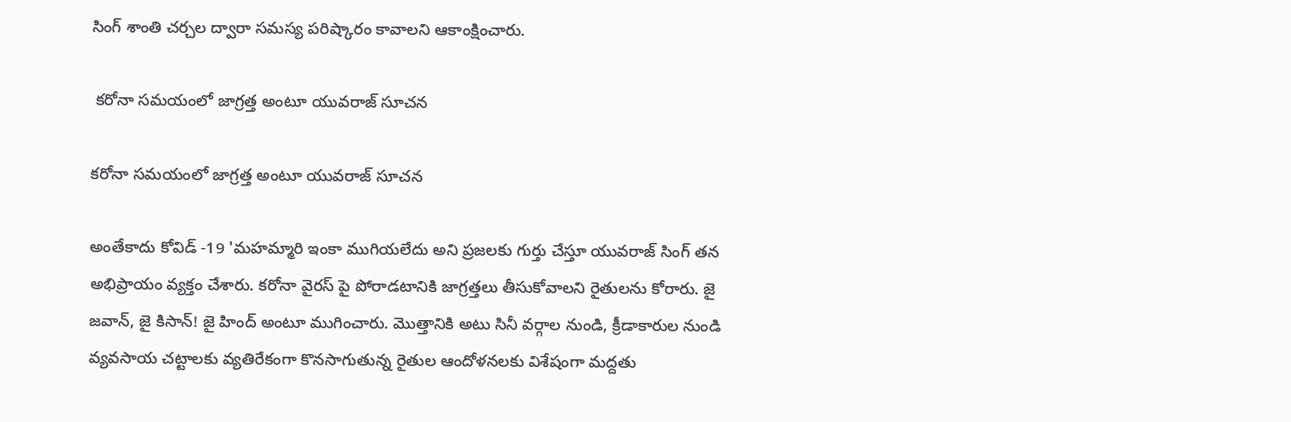సింగ్ శాంతి చర్చల ద్వారా సమస్య పరిష్కారం కావాలని ఆకాంక్షించారు.

 కరోనా సమయంలో జాగ్రత్త అంటూ యువరాజ్ సూచన

కరోనా సమయంలో జాగ్రత్త అంటూ యువరాజ్ సూచన

అంతేకాదు కోవిడ్ -19 'మహమ్మారి ఇంకా ముగియలేదు అని ప్రజలకు గుర్తు చేస్తూ యువరాజ్ సింగ్ తన అభిప్రాయం వ్యక్తం చేశారు. కరోనా వైరస్ పై పోరాడటానికి జాగ్రత్తలు తీసుకోవాలని రైతులను కోరారు. జై జవాన్, జై కిసాన్! జై హింద్ అంటూ ముగించారు. మొత్తానికి అటు సినీ వర్గాల నుండి, క్రీడాకారుల నుండి వ్యవసాయ చట్టాలకు వ్యతిరేకంగా కొనసాగుతున్న రైతుల ఆందోళనలకు విశేషంగా మద్దతు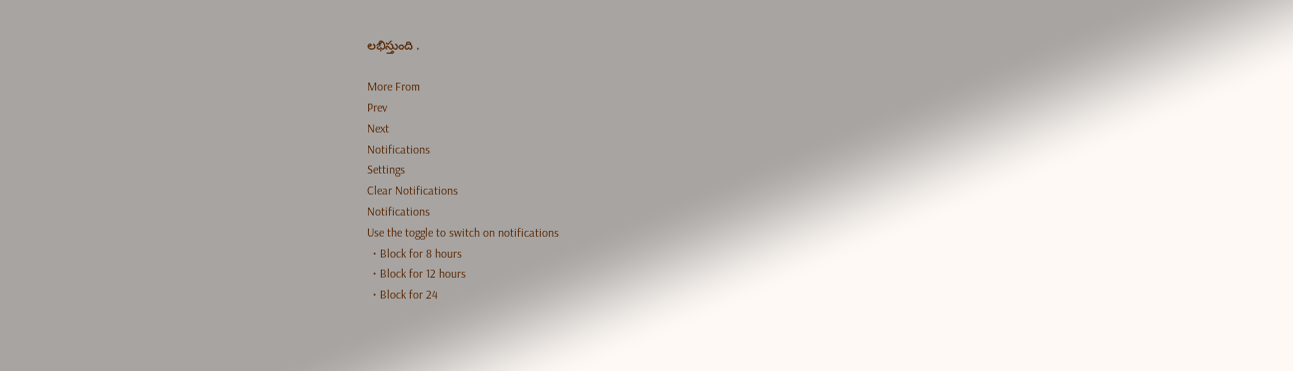లభిస్తుంది .

More From
Prev
Next
Notifications
Settings
Clear Notifications
Notifications
Use the toggle to switch on notifications
  • Block for 8 hours
  • Block for 12 hours
  • Block for 24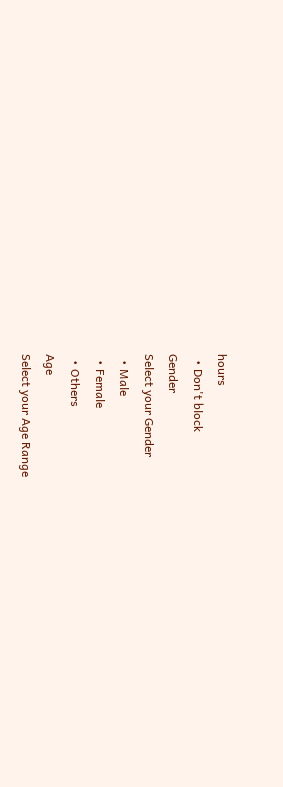hours
  • Don't block
Gender
Select your Gender
  • Male
  • Female
  • Others
Age
Select your Age Range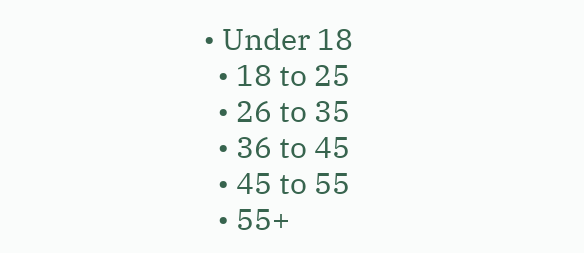• Under 18
  • 18 to 25
  • 26 to 35
  • 36 to 45
  • 45 to 55
  • 55+